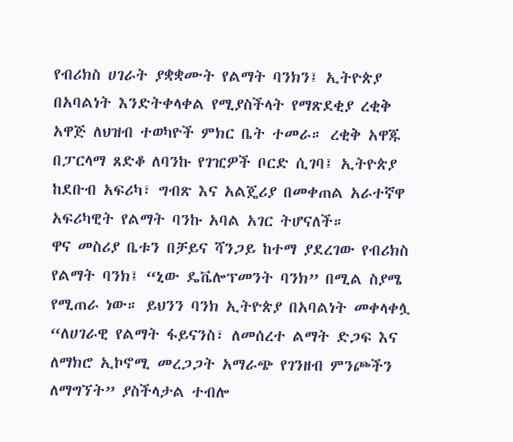የብሪክስ ሀገራት ያቋቋሙት የልማት ባንክን፤ ኢትዮጵያ በአባልነት እንድትቀላቀል የሚያስችላት የማጽደቂያ ረቂቅ አዋጅ ለህዝብ ተወካዮች ምክር ቤት ተመራ። ረቂቅ አዋጁ በፓርላማ ጸድቆ ለባንኩ የገዢዎች ቦርድ ሲገባ፤ ኢትዮጵያ ከደቡብ አፍሪካ፣ ግብጽ እና አልጄሪያ በመቀጠል አራተኛዋ አፍሪካዊት የልማት ባንኩ አባል አገር ትሆናለች።
ዋና መስሪያ ቤቱን በቻይና ሻንጋይ ከተማ ያደረገው የብሪክስ የልማት ባንክ፤ “ኒው ዴቬሎፕመንት ባንክ” በሚል ስያሜ የሚጠራ ነው። ይህንን ባንክ ኢትዮጵያ በአባልነት መቀላቀሏ “ለሀገራዊ የልማት ፋይናንስ፣ ለመሰረተ ልማት ድጋፍ እና ለማክሮ ኢኮኖሚ መረጋጋት አማራጭ የገንዘብ ምንጮችን ለማግኘት” ያስችላታል ተብሎ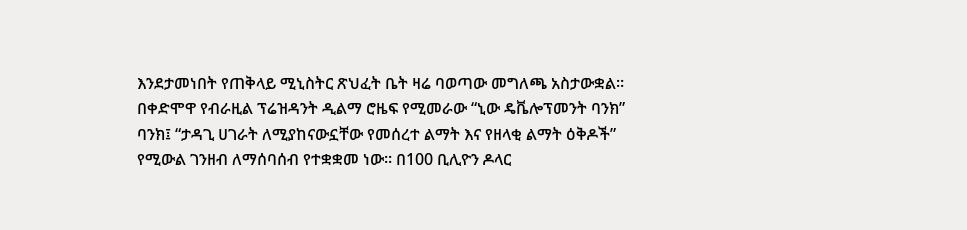እንደታመነበት የጠቅላይ ሚኒስትር ጽህፈት ቤት ዛሬ ባወጣው መግለጫ አስታውቋል።
በቀድሞዋ የብራዚል ፕሬዝዳንት ዲልማ ሮዜፍ የሚመራው “ኒው ዴቬሎፕመንት ባንክ” ባንክ፤ “ታዳጊ ሀገራት ለሚያከናውኗቸው የመሰረተ ልማት እና የዘላቂ ልማት ዕቅዶች” የሚውል ገንዘብ ለማሰባሰብ የተቋቋመ ነው። በ100 ቢሊዮን ዶላር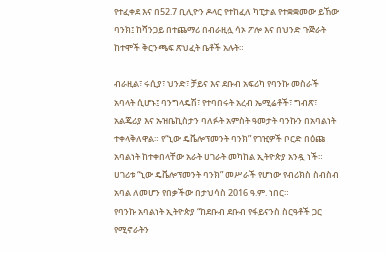የተፈቀደ እና በ52.7 ቢሊዮን ዶላር የተከፈለ ካፒታል የተቋቋመው ይኸው ባንክ፤ ከሻንጋይ በተጨማሪ በብራዚሏ ሳኦ ፖሎ እና በህንድ ጉጅራት ከተሞች ቅርንጫፍ ጽህፈት ቤቶች አሉት።

ብራዚል፣ ሩሲያ፣ ህንድ፣ ቻይና እና ደቡብ አፍሪካ የባንኩ መስራች አባላት ሲሆኑ፤ ባንግላዴሽ፣ የተባበሩት አረብ ኤሚሬቶች፣ ግብጽ፣ አልጄሪያ እና ኡዝቤኪስታን ባለፉት አምስት ዓመታት ባንኩን በአባልነት ተቀላቅለዋል። የ“ኒው ዴቬሎፕመንት ባንክ” የገዢዎች ቦርድ በዕጩ አባልነት ከተቀበላቸው አራት ሀገራት መካከል ኢትዮጵያ አንዷ ነች። ሀገሪቱ “ኒው ዴቬሎፕመንት ባንክ” መሥራች የሆነው የብሪክስ ስብስብ አባል ለመሆን የበቃችው በታህሳስ 2016 ዓ.ም. ነበር።
የባንኩ አባልነት ኢትዮጵያ “ከደቡብ ደቡብ የፋይናንስ ስርዓቶች ጋር የሚኖራትን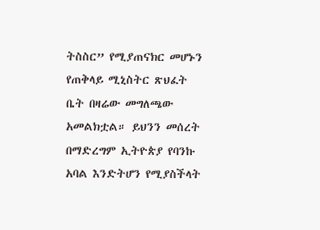ትስስር” የሚያጠናክር መሆኑን የጠቅላይ ሚኒስትር ጽህፈት ቤት በዛሬው መግለጫው አመልክቷል። ይህንን መሰረት በማድረግም ኢትዮጵያ የባንኩ አባል እንድትሆን የሚያስችላት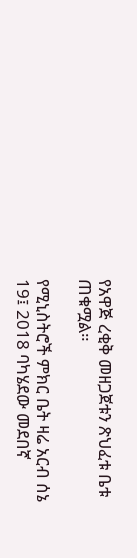የአዋጅ ረቂቅ መዘጋጀቱን ጽህፈቱ ቤቱ ጠቁሟል።

የሚኒስትሮች ምክር ቤት ዛሬ አርብ ሰኔ 19፤ 2018 ባካሄደው መደበኛ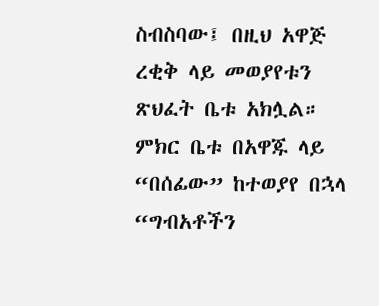ስብስባው፤ በዚህ አዋጅ ረቂቅ ላይ መወያየቱን ጽህፈት ቤቱ አክሏል። ምክር ቤቱ በአዋጁ ላይ “በሰፊው” ከተወያየ በኋላ “ግብአቶችን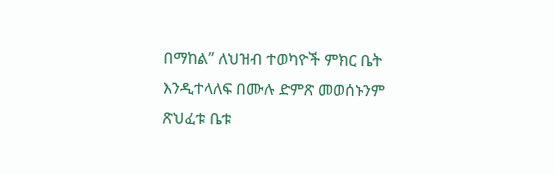በማከል” ለህዝብ ተወካዮች ምክር ቤት እንዲተላለፍ በሙሉ ድምጽ መወሰኑንም ጽህፈቱ ቤቱ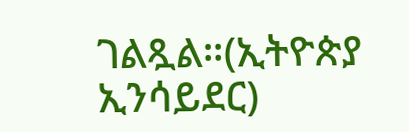ገልጿል።(ኢትዮጵያ ኢንሳይደር)